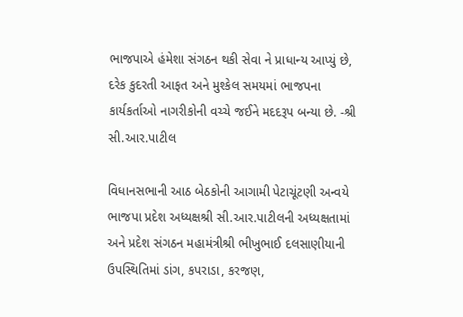ભાજપાએ હંમેશા સંગઠન થકી સેવા ને પ્રાધાન્ય આપ્યું છે, દરેક કુદરતી આફત અને મુશ્કેલ સમયમાં ભાજપના કાર્યકર્તાઓ નાગરીકોની વચ્ચે જઈને મદદરૂપ બન્યા છે. -શ્રી સી.આર.પાટીલ

વિધાનસભાની આઠ બેઠકોની આગામી પેટાચૂંટણી અન્વયે ભાજપા પ્રદેશ અધ્યક્ષશ્રી સી.આર.પાટીલની અધ્યક્ષતામાં અને પ્રદેશ સંગઠન મહામંત્રીશ્રી ભીખુભાઈ દલસાણીયાની ઉપસ્થિતિમાં ડાંગ, કપરાડા, કરજણ,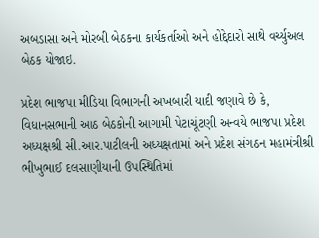અબડાસા અને મોરબી બેઠકના કાર્યકર્તાઓ અને હોદ્દેદારો સાથે વર્ચ્યુઅલ બેઠક યોજાઇ.

પ્રદેશ ભાજપા મીડિયા વિભાગની અખબારી યાદી જણાવે છે કે, વિધાનસભાની આઠ બેઠકોની આગામી પેટાચૂંટણી અન્વયે ભાજપા પ્રદેશ અધ્યક્ષશ્રી સી.આર.પાટીલની અધ્યક્ષતામાં અને પ્રદેશ સંગઠન મહામંત્રીશ્રી ભીખુભાઈ દલસાણીયાની ઉપસ્થિતિમાં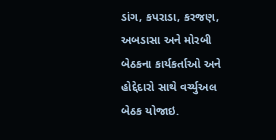ડાંગ, કપરાડા, કરજણ, અબડાસા અને મોરબી બેઠકના કાર્યકર્તાઓ અને હોદ્દેદારો સાથે વર્ચ્યુઅલ બેઠક યોજાઇ.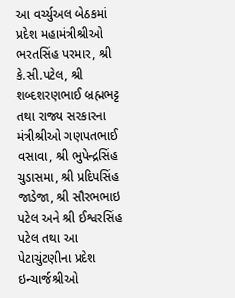આ વર્ચ્યુઅલ બેઠકમાં પ્રદેશ મહામંત્રીશ્રીઓ ભરતસિંહ પરમાર, શ્રી કે.સી.પટેલ, શ્રી શબ્દશરણભાઈ બ્રહ્મભટ્ટ તથા રાજ્ય સરકારના મંત્રીશ્રીઓ ગણપતભાઈ વસાવા, શ્રી ભુપેન્દ્રસિંહ ચુડાસમા, શ્રી પ્રદિપસિંહ જાડેજા, શ્રી સૌરભભાઇ પટેલ અને શ્રી ઈશ્વરસિંહ પટેલ તથા આ પેટાચુંટણીના પ્રદેશ ઇન્ચાર્જશ્રીઓ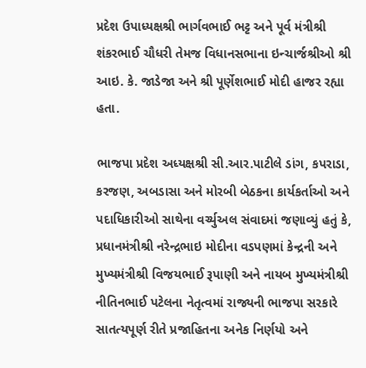પ્રદેશ ઉપાધ્યક્ષશ્રી ભાર્ગવભાઈ ભટ્ટ અને પૂર્વ મંત્રીશ્રી શંકરભાઈ ચૌધરી તેમજ વિધાનસભાના ઇન્ચાર્જશ્રીઓ શ્રી આઇ. કે. જાડેજા અને શ્રી પૂર્ણેશભાઈ મોદી હાજર રહ્યા હતા.

ભાજપા પ્રદેશ અધ્યક્ષશ્રી સી.આર.પાટીલે ડાંગ, કપરાડા, કરજણ, અબડાસા અને મોરબી બેઠકના કાર્યકર્તાઓ અને પદાધિકારીઓ સાથેના વર્ચ્યુઅલ સંવાદમાં જણાવ્યું હતું કે, પ્રધાનમંત્રીશ્રી નરેન્દ્રભાઇ મોદીના વડપણમાં કેન્દ્રની અને મુખ્યમંત્રીશ્રી વિજયભાઈ રૂપાણી અને નાયબ મુખ્યમંત્રીશ્રી નીતિનભાઈ પટેલના નેતૃત્વમાં રાજ્યની ભાજપા સરકારે સાતત્યપૂર્ણ રીતે પ્રજાહિતના અનેક નિર્ણયો અને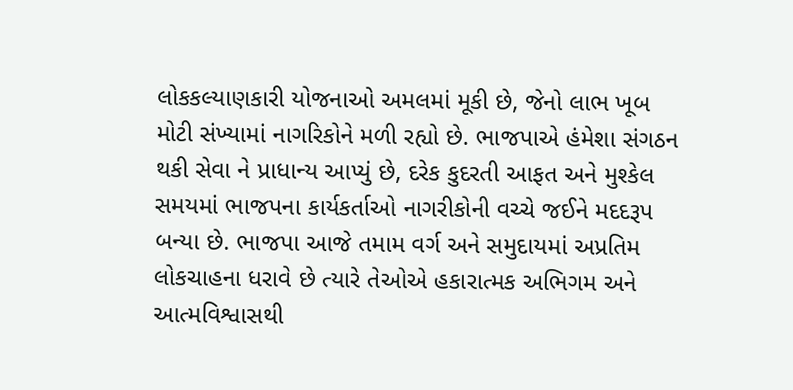લોકકલ્યાણકારી યોજનાઓ અમલમાં મૂકી છે, જેનો લાભ ખૂબ મોટી સંખ્યામાં નાગરિકોને મળી રહ્યો છે. ભાજપાએ હંમેશા સંગઠન થકી સેવા ને પ્રાધાન્ય આપ્યું છે, દરેક કુદરતી આફત અને મુશ્કેલ સમયમાં ભાજપના કાર્યકર્તાઓ નાગરીકોની વચ્ચે જઈને મદદરૂપ બન્યા છે. ભાજપા આજે તમામ વર્ગ અને સમુદાયમાં અપ્રતિમ લોકચાહના ધરાવે છે ત્યારે તેઓએ હકારાત્મક અભિગમ અને આત્મવિશ્વાસથી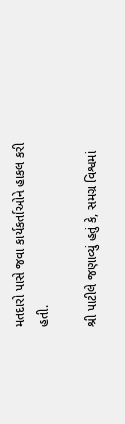મતદારો પાસે જવા કાર્યકર્તાઓને હાકલ કરી હતી.

શ્રી પાટીલે જણાવ્યું હતું કે, સમગ્ર વિશ્વમાં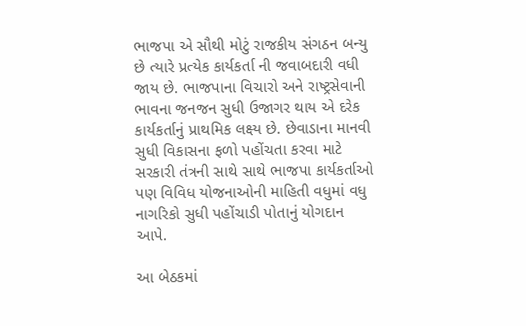ભાજપા એ સૌથી મોટું રાજકીય સંગઠન બન્યુ છે ત્યારે પ્રત્યેક કાર્યકર્તા ની જવાબદારી વધી જાય છે. ભાજપાના વિચારો અને રાષ્ટ્રસેવાની ભાવના જનજન સુધી ઉજાગર થાય એ દરેક કાર્યકર્તાનું પ્રાથમિક લક્ષ્ય છે. છેવાડાના માનવી સુધી વિકાસના ફળો પહોંચતા કરવા માટે સરકારી તંત્રની સાથે સાથે ભાજપા કાર્યકર્તાઓ પણ વિવિધ યોજનાઓની માહિતી વધુમાં વધુ નાગરિકો સુધી પહોંચાડી પોતાનું યોગદાન આપે.

આ બેઠકમાં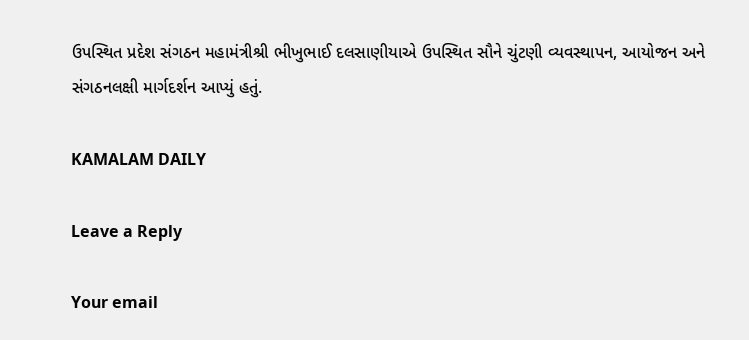ઉપસ્થિત પ્રદેશ સંગઠન મહામંત્રીશ્રી ભીખુભાઈ દલસાણીયાએ ઉપસ્થિત સૌને ચુંટણી વ્યવસ્થાપન, આયોજન અને સંગઠનલક્ષી માર્ગદર્શન આપ્યું હતું.

KAMALAM DAILY

Leave a Reply

Your email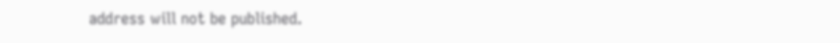address will not be published.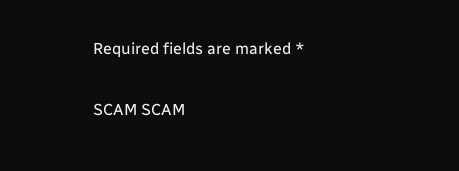Required fields are marked *

SCAM SCAM